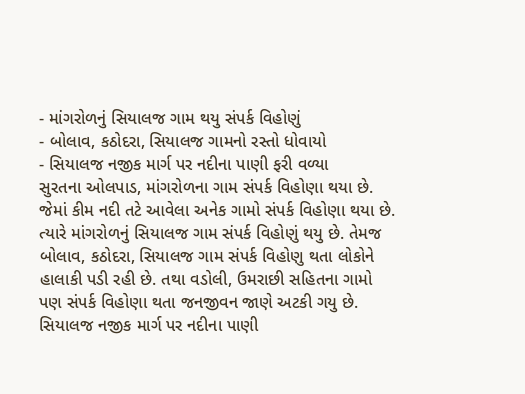- માંગરોળનું સિયાલજ ગામ થયુ સંપર્ક વિહોણું
- બોલાવ, કઠોદરા, સિયાલજ ગામનો રસ્તો ધોવાયો
- સિયાલજ નજીક માર્ગ પર નદીના પાણી ફરી વળ્યા
સુરતના ઓલપાડ, માંગરોળના ગામ સંપર્ક વિહોણા થયા છે. જેમાં કીમ નદી તટે આવેલા અનેક ગામો સંપર્ક વિહોણા થયા છે. ત્યારે માંગરોળનું સિયાલજ ગામ સંપર્ક વિહોણું થયુ છે. તેમજ બોલાવ, કઠોદરા, સિયાલજ ગામ સંપર્ક વિહોણુ થતા લોકોને હાલાકી પડી રહી છે. તથા વડોલી, ઉમરાછી સહિતના ગામો પણ સંપર્ક વિહોણા થતા જનજીવન જાણે અટકી ગયુ છે.
સિયાલજ નજીક માર્ગ પર નદીના પાણી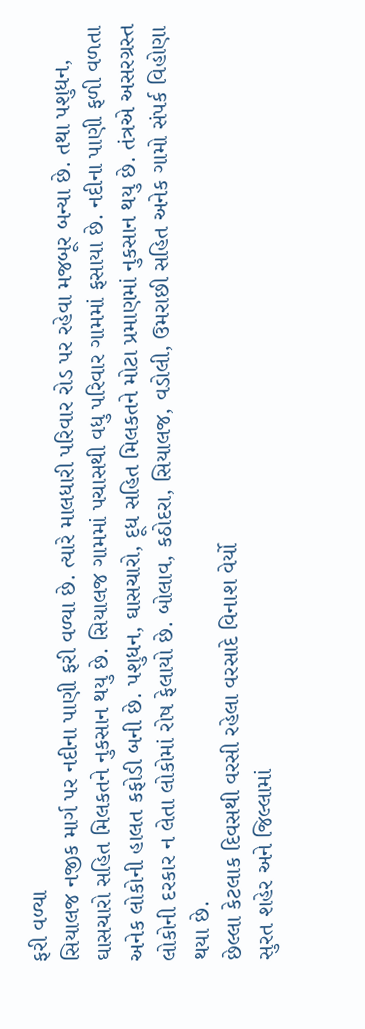ફરી વળ્યા
સિયાલજ નજીક માર્ગ પર નદીના પાણી ફરી વળ્યા છે. ત્યારે માલધારી પરિવાર રોડ પર રહેવા મજબૂર બન્યા છે. તથા પશુધન, ઘાસચારો સહિત મિલકતને નુકસાન થયુ છે. સિયાલજ ગામમાં પચાસથી વધુ પરિવાર ગામમાં ફસાયા છે. નદીના પાણી ફળી વળતા અનેક લોકોની હાલત કફોડી બની છે. પશુધન, ઘાસચારો, દૂધ સહિત મિલકતને મોટા પ્રમાણમાં નુકસાન થયુ છે. તંત્રએ અસરગ્રસ્ત લોકોની દરકાર ન લેતા લોકોમાં રોષ ફેલાયો છે. બોલાવ, કઠોદરા, સિયાલજ, વડોલી, ઉમરાછી સહિત અનેક ગામો સંપર્ક વિહોણા થયા છે.
છેલ્લા કેટલાક દિવસથી વરસી રહેલા વરસાદે વિનાશ વેર્યો
સુરત શહેર અને જિલ્લામાં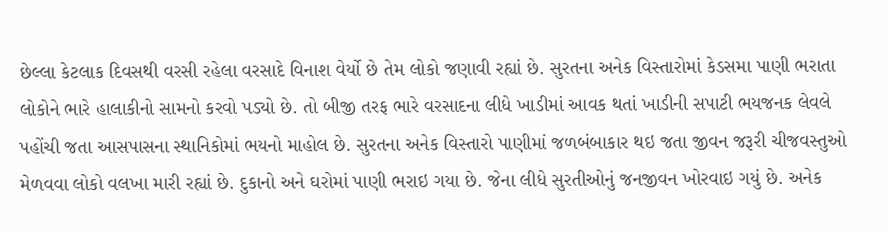છેલ્લા કેટલાક દિવસથી વરસી રહેલા વરસાદે વિનાશ વેર્યો છે તેમ લોકો જણાવી રહ્યાં છે. સુરતના અનેક વિસ્તારોમાં કેડસમા પાણી ભરાતા લોકોને ભારે હાલાકીનો સામનો કરવો પડ્યો છે. તો બીજી તરફ ભારે વરસાદના લીધે ખાડીમાં આવક થતાં ખાડીની સપાટી ભયજનક લેવલે પહોંચી જતા આસપાસના સ્થાનિકોમાં ભયનો માહોલ છે. સુરતના અનેક વિસ્તારો પાણીમાં જળબંબાકાર થઇ જતા જીવન જરૂરી ચીજવસ્તુઓ મેળવવા લોકો વલખા મારી રહ્યાં છે. દુકાનો અને ઘરોમાં પાણી ભરાઇ ગયા છે. જેના લીધે સુરતીઓનું જનજીવન ખોરવાઇ ગયું છે. અનેક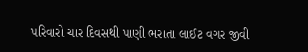પરિવારો ચાર દિવસથી પાણી ભરાતા લાઈટ વગર જીવી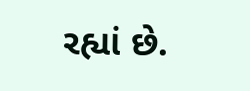રહ્યાં છે.